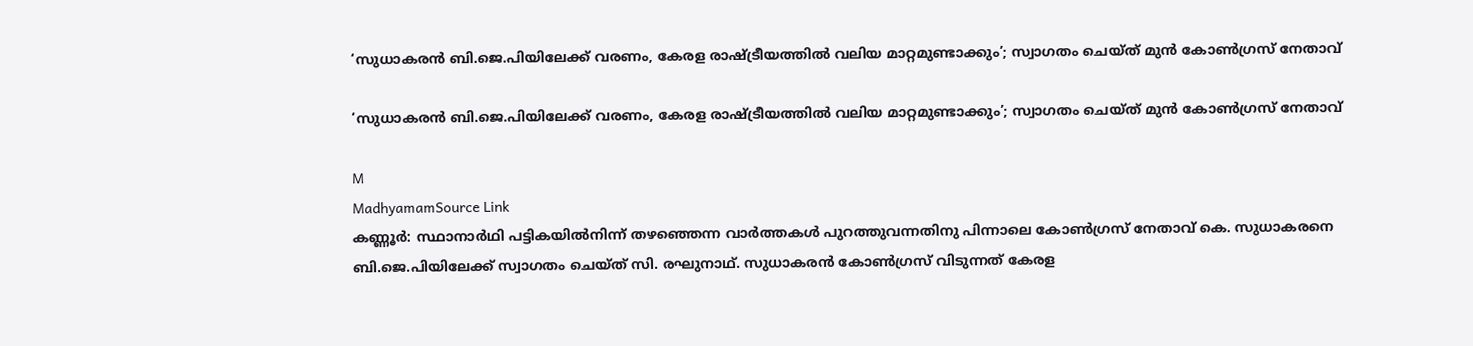‘സുധാകരൻ ബി.ജെ.പിയിലേക്ക് വരണം, കേരള രാഷ്ട്രീയത്തിൽ വലിയ മാറ്റമുണ്ടാക്കും’; സ്വാഗതം ചെയ്ത് മുൻ കോൺഗ്രസ് നേതാവ്

‘സുധാകരൻ ബി.ജെ.പിയിലേക്ക് വരണം, കേരള രാഷ്ട്രീയത്തിൽ വലിയ മാറ്റമുണ്ടാക്കും’; സ്വാഗതം ചെയ്ത് മുൻ കോൺഗ്രസ് നേതാവ്

M
MadhyamamSource Link
കണ്ണൂർ: സ്ഥാനാർഥി പട്ടികയിൽനിന്ന് തഴഞ്ഞെന്ന വാർത്തകൾ പുറത്തുവന്നതിനു പിന്നാലെ കോൺഗ്രസ് നേതാവ് കെ. സുധാകരനെ ബി.ജെ.പിയിലേക്ക് സ്വാഗതം ചെയ്ത് സി. രഘുനാഥ്. സുധാകരൻ കോൺഗ്രസ് വിടുന്നത് കേരള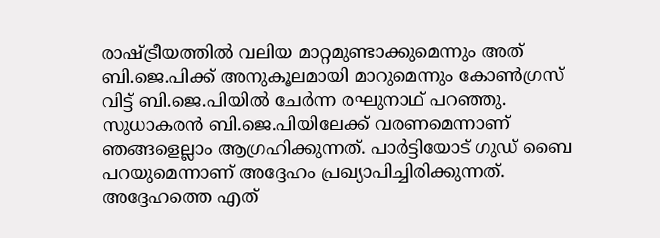രാഷ്ട്രീയത്തിൽ വലിയ മാറ്റമുണ്ടാക്കുമെന്നും അത് ബി.ജെ.പിക്ക് അനുകൂലമായി മാറുമെന്നും കോൺഗ്രസ് വിട്ട് ബി.ജെ.പിയിൽ ചേർന്ന രഘുനാഥ് പറഞ്ഞു. സുധാകരൻ ബി.ജെ.പിയിലേക്ക് വരണമെന്നാണ് ഞങ്ങളെല്ലാം ആഗ്രഹിക്കുന്നത്. പാർട്ടിയോട് ഗുഡ് ബൈ പറയുമെന്നാണ് അദ്ദേഹം പ്രഖ്യാപിച്ചിരിക്കുന്നത്. അദ്ദേഹത്തെ എത്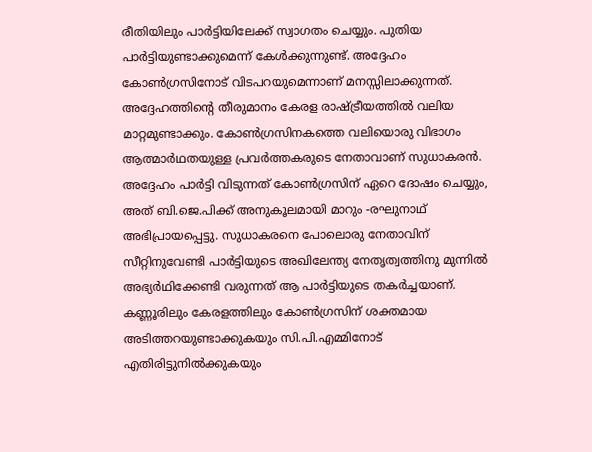രീതിയിലും പാർട്ടിയിലേക്ക് സ്വാഗതം ചെയ്യും. പുതിയ പാർട്ടിയുണ്ടാക്കുമെന്ന് കേൾക്കുന്നുണ്ട്. അദ്ദേഹം കോൺഗ്രസിനോട് വിടപറയുമെന്നാണ് മനസ്സിലാക്കുന്നത്. അദ്ദേഹത്തിന്‍റെ തീരുമാനം കേരള രാഷ്ട്രീയത്തിൽ വലിയ മാറ്റമുണ്ടാക്കും. കോൺഗ്രസിനകത്തെ വലിയൊരു വിഭാഗം ആത്മാർഥതയുള്ള പ്രവർത്തകരുടെ നേതാവാണ് സുധാകരൻ. അദ്ദേഹം പാർട്ടി വിടുന്നത് കോൺഗ്രസിന് ഏറെ ദോഷം ചെയ്യും, അത് ബി.ജെ.പിക്ക് അനുകൂലമായി മാറും -രഘുനാഥ് അഭിപ്രായപ്പെട്ടു. സുധാകരനെ പോലൊരു നേതാവിന് സീറ്റിനുവേണ്ടി പാർട്ടിയുടെ അഖിലേന്ത്യ നേതൃത്വത്തിനു മുന്നിൽ അഭ്യർഥിക്കേണ്ടി വരുന്നത് ആ പാർട്ടിയുടെ തകർച്ചയാണ്. കണ്ണൂരിലും കേരളത്തിലും കോൺഗ്രസിന് ശക്തമായ അടിത്തറയുണ്ടാക്കുകയും സി.പി.എമ്മിനോട് എതിരിട്ടുനിൽക്കുകയും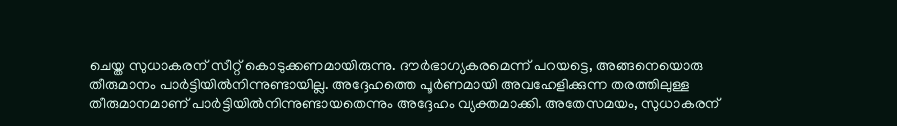ചെയ്ത സുധാകരന് സീറ്റ് കൊടുക്കണമായിരുന്നു. ദൗർഭാഗ്യകരമെന്ന് പറയട്ടെ, അങ്ങനെയൊരു തീരുമാനം പാർട്ടിയിൽനിന്നുണ്ടായില്ല. അദ്ദേഹത്തെ പൂർണമായി അവഹേളിക്കുന്ന തരത്തിലുള്ള തീരുമാനമാണ് പാർട്ടിയിൽനിന്നുണ്ടായതെന്നും അദ്ദേഹം വ്യക്തമാക്കി. അതേസമയം, സുധാകരന്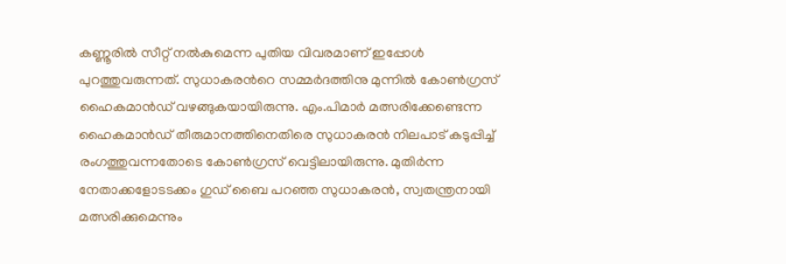കണ്ണൂരിൽ സീറ്റ് നൽകുമെന്ന പുതിയ വിവരമാണ് ഇപ്പോൾ പുറത്തുവരുന്നത്. സുധാകരന്‍റെ സമ്മർദത്തിനു മുന്നിൽ കോൺഗ്രസ് ഹൈകമാൻഡ് വഴങ്ങുകയായിരുന്നു. എം.പിമാർ മത്സരിക്കേണ്ടെന്ന ഹൈകമാൻഡ് തീരുമാനത്തിനെതിരെ സുധാകരൻ നിലപാട് കടുപ്പിച്ച് രംഗത്തുവന്നതോടെ കോൺഗ്രസ് വെട്ടിലായിരുന്നു. മുതിർന്ന നേതാക്കളോടടക്കം ഗുഡ് ബൈ പറഞ്ഞ സുധാകരൻ, സ്വതന്ത്രനായി മത്സരിക്കുമെന്നും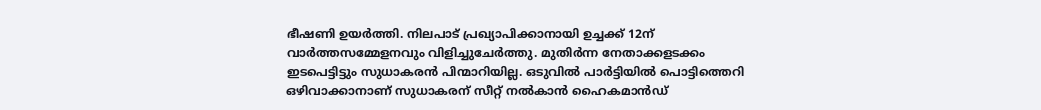ഭീഷണി ഉയർത്തി. നിലപാട് പ്രഖ്യാപിക്കാനായി ഉച്ചക്ക് 12ന് വാർത്തസമ്മേളനവും വിളിച്ചുചേർത്തു. മുതിർന്ന നേതാക്കളടക്കം ഇടപെട്ടിട്ടും സുധാകരൻ പിന്മാറിയില്ല. ഒടുവിൽ പാർട്ടിയിൽ പൊട്ടിത്തെറി ഒഴിവാക്കാനാണ് സുധാകരന് സീറ്റ് നൽകാൻ ഹൈകമാൻഡ്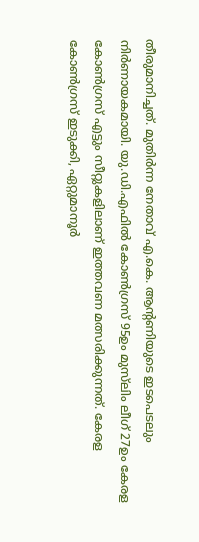തീരുമാനിച്ചത്. മുതിർന്ന നേതാവ് എ.കെ. ആന്‍റണിയുടെ ഇടപെടലും നിർണായകമായി. യു.ഡി.എഫിൽ കോൺഗ്രസ് 95ഉം മുസ്‍ലിം ലീഗ് 27ഉം കേരള കോണ്‍ഗ്രസ് എട്ടും സീറ്റുകളിലാണ് ഇത്തവണ മത്സരിക്കുന്നത്. കേരള കോൺഗ്രസ് ഇടുക്കി, ഏറ്റുമാനൂര്‍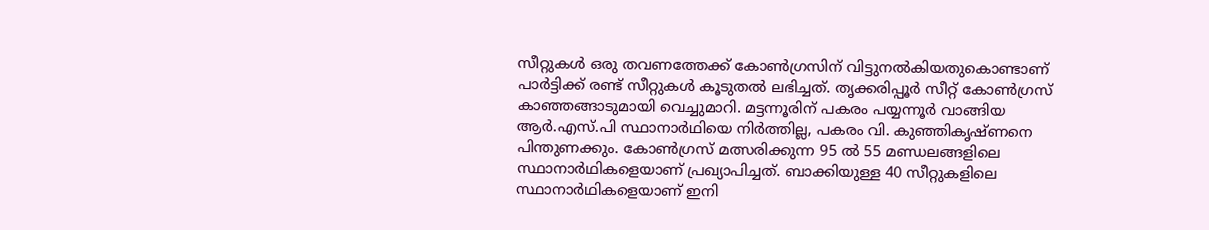സീറ്റുകള്‍ ഒരു തവണത്തേക്ക് കോണ്‍ഗ്രസിന് വിട്ടുനല്‍കിയതുകൊണ്ടാണ് പാർട്ടിക്ക് രണ്ട് സീറ്റുകൾ കൂടുതൽ ലഭിച്ചത്. തൃക്കരിപ്പൂര്‍ സീറ്റ് കോൺഗ്രസ് കാഞ്ഞങ്ങാടുമായി വെച്ചുമാറി. മട്ടന്നൂരിന് പകരം പയ്യന്നൂർ വാങ്ങിയ ആർ.എസ്.പി സ്ഥാനാർഥിയെ നിര്‍ത്തില്ല, പകരം വി. കുഞ്ഞികൃഷ്ണനെ പിന്തുണക്കും. കോൺഗ്രസ് മത്സരിക്കുന്ന 95 ൽ 55 മണ്ഡലങ്ങളിലെ സ്ഥാനാർഥികളെയാണ് പ്രഖ്യാപിച്ചത്. ബാക്കിയുള്ള 40 സീറ്റുകളിലെ സ്ഥാനാർഥികളെയാണ് ഇനി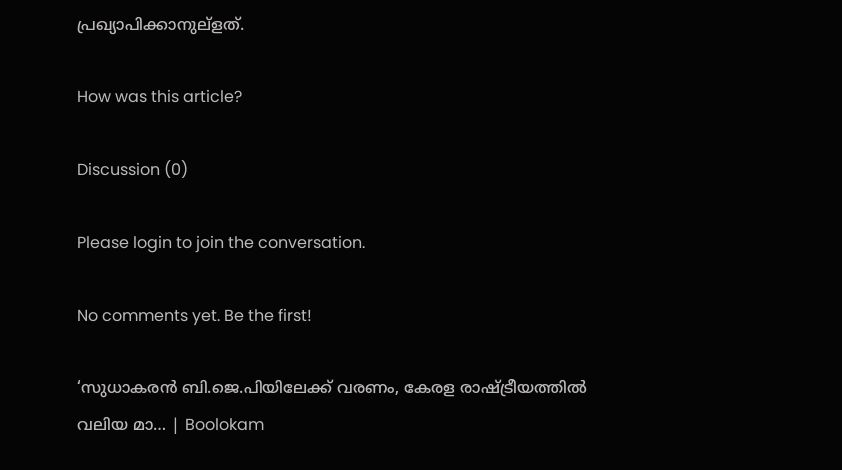പ്രഖ്യാപിക്കാനുല്ളത്.

How was this article?

Discussion (0)

Please login to join the conversation.

No comments yet. Be the first!

‘സുധാകരൻ ബി.ജെ.പിയിലേക്ക് വരണം, കേരള രാഷ്ട്രീയത്തിൽ വലിയ മാ… | Boolokam